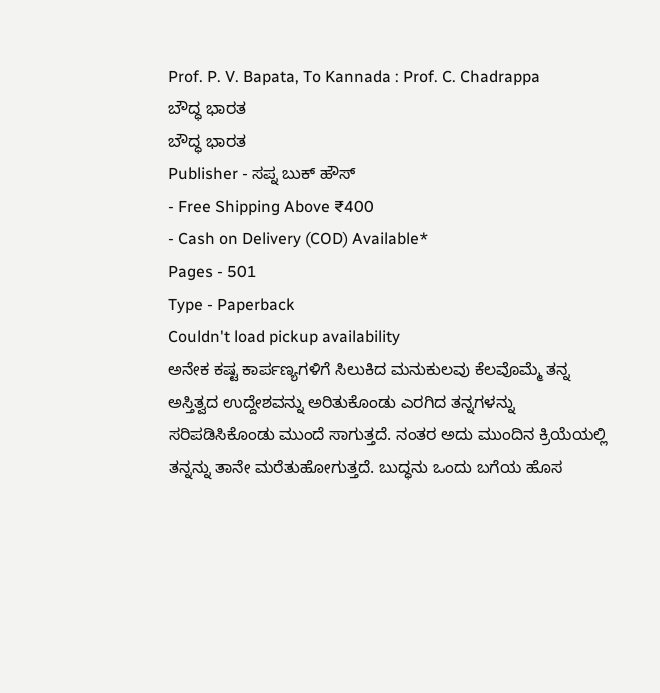Prof. P. V. Bapata, To Kannada : Prof. C. Chadrappa
ಬೌದ್ಧ ಭಾರತ
ಬೌದ್ಧ ಭಾರತ
Publisher - ಸಪ್ನ ಬುಕ್ ಹೌಸ್
- Free Shipping Above ₹400
- Cash on Delivery (COD) Available*
Pages - 501
Type - Paperback
Couldn't load pickup availability
ಅನೇಕ ಕಷ್ಟ ಕಾರ್ಪಣ್ಯಗಳಿಗೆ ಸಿಲುಕಿದ ಮನುಕುಲವು ಕೆಲವೊಮ್ಮೆ ತನ್ನ ಅಸ್ತಿತ್ವದ ಉದ್ದೇಶವನ್ನು ಅರಿತುಕೊಂಡು ಎರಗಿದ ತನ್ನಗಳನ್ನು ಸರಿಪಡಿಸಿಕೊಂಡು ಮುಂದೆ ಸಾಗುತ್ತದೆ. ನಂತರ ಅದು ಮುಂದಿನ ಕ್ರಿಯೆಯಲ್ಲಿ ತನ್ನನ್ನು ತಾನೇ ಮರೆತುಹೋಗುತ್ತದೆ. ಬುದ್ಧನು ಒಂದು ಬಗೆಯ ಹೊಸ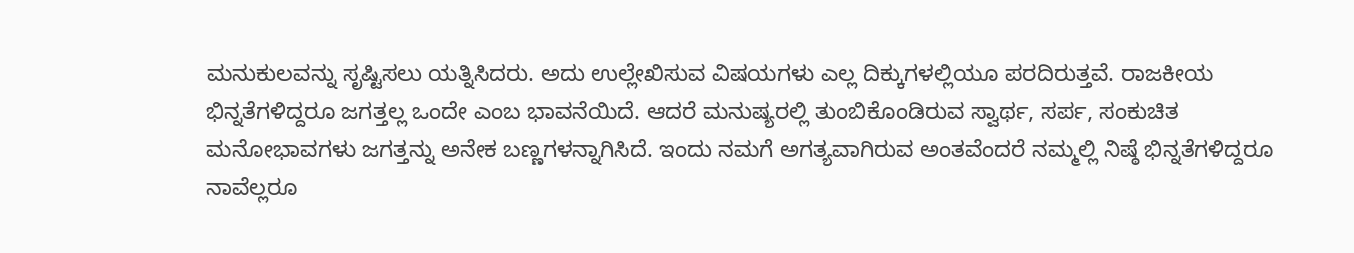ಮನುಕುಲವನ್ನು ಸೃಷ್ಟಿಸಲು ಯತ್ನಿಸಿದರು. ಅದು ಉಲ್ಲೇಖಿಸುವ ವಿಷಯಗಳು ಎಲ್ಲ ದಿಕ್ಕುಗಳಲ್ಲಿಯೂ ಪರದಿರುತ್ತವೆ. ರಾಜಕೀಯ ಭಿನ್ನತೆಗಳಿದ್ದರೂ ಜಗತ್ತಲ್ಲ ಒಂದೇ ಎಂಬ ಭಾವನೆಯಿದೆ. ಆದರೆ ಮನುಷ್ಯರಲ್ಲಿ ತುಂಬಿಕೊಂಡಿರುವ ಸ್ವಾರ್ಥ, ಸರ್ಪ, ಸಂಕುಚಿತ ಮನೋಭಾವಗಳು ಜಗತ್ತನ್ನು ಅನೇಕ ಬಣ್ಣಗಳನ್ನಾಗಿಸಿದೆ. ಇಂದು ನಮಗೆ ಅಗತ್ಯವಾಗಿರುವ ಅಂತವೆಂದರೆ ನಮ್ಮಲ್ಲಿ ನಿಷ್ಠೆ ಭಿನ್ನತೆಗಳಿದ್ದರೂ ನಾವೆಲ್ಲರೂ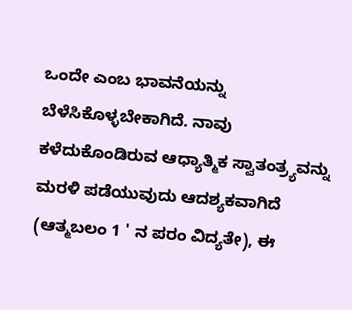ಒಂದೇ ಎಂಬ ಭಾವನೆಯನ್ನು ಬೆಳೆಸಿಕೊಳ್ಳಬೇಕಾಗಿದೆ. ನಾವು ಕಳೆದುಕೊಂಡಿರುವ ಆಧ್ಯಾತ್ಮಿಕ ಸ್ವಾತಂತ್ರ್ಯವನ್ನು ಮರಳಿ ಪಡೆಯುವುದು ಆದಶ್ಯಕವಾಗಿದೆ (ಆತ್ಮಬಲಂ 1 ' ನ ಪರಂ ವಿದ್ಯತೇ), ಈ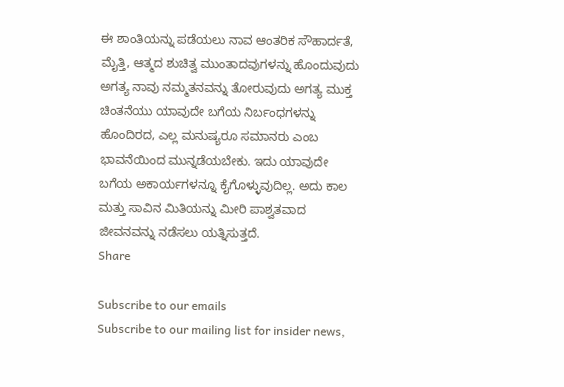ಈ ಶಾಂತಿಯನ್ನು ಪಡೆಯಲು ನಾವ ಆಂತರಿಕ ಸೌಹಾರ್ದತೆ, ಮೈತ್ತಿ, ಆತ್ಮದ ಶುಚಿತ್ವ ಮುಂತಾದವುಗಳನ್ನು ಹೊಂದುವುದು ಅಗತ್ಯ ನಾವು ನಮ್ಮತನವನ್ನು ತೋರುವುದು ಅಗತ್ಯ ಮುಕ್ತ ಚಿಂತನೆಯು ಯಾವುದೇ ಬಗೆಯ ನಿರ್ಬಂಧಗಳನ್ನು ಹೊಂದಿರದ, ಎಲ್ಲ ಮನುಷ್ಯರೂ ಸಮಾನರು ಎಂಬ ಭಾವನೆಯಿಂದ ಮುನ್ನಡೆಯಬೇಕು. ಇದು ಯಾವುದೇ ಬಗೆಯ ಅಕಾರ್ಯಗಳನ್ನೂ ಕೈಗೊಳ್ಳುವುದಿಲ್ಲ. ಅದು ಕಾಲ ಮತ್ತು ಸಾವಿನ ಮಿತಿಯನ್ನು ಮೀರಿ ಪಾಶ್ವತವಾದ ಜೀವನವನ್ನು ನಡೆಸಲು ಯತ್ನಿಸುತ್ತದೆ.
Share

Subscribe to our emails
Subscribe to our mailing list for insider news,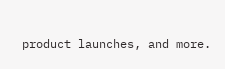product launches, and more.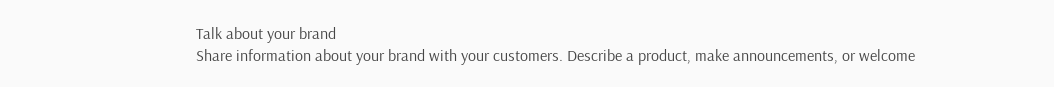Talk about your brand
Share information about your brand with your customers. Describe a product, make announcements, or welcome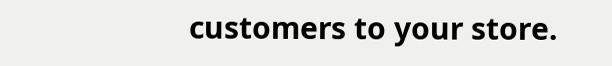customers to your store.